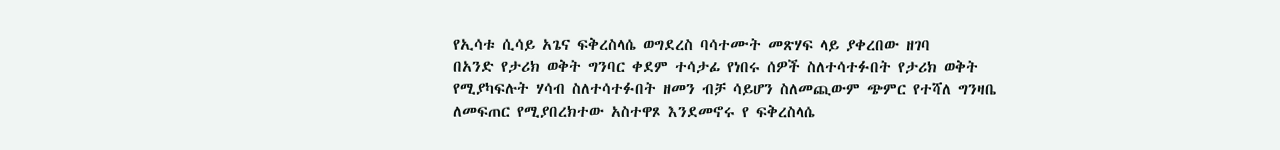የኢሳቱ ሲሳይ አጌና ፍቅረስላሴ ወግደረስ ባሳተሙት መጽሃፍ ላይ ያቀረበው ዘገባ
በአንድ የታሪክ ወቅት ግንባር ቀደም ተሳታፊ የነበሩ ሰዎች ስለተሳተፉበት የታሪክ ወቅት የሚያካፍሉት ሃሳብ ስለተሳተፉበት ዘመን ብቻ ሳይሆን ስለመጪውም ጭምር የተሻለ ግንዛቤ ለመፍጠር የሚያበረክተው አስተዋጾ እንደመኖሩ የ ፍቅረስላሴ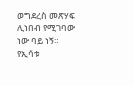ወግደረስ መጽሃፍ ሊነበብ የሚገባው ነው ባይ ነኝ። የኢሳቱ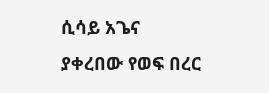ሲሳይ አጌና ያቀረበው የወፍ በረር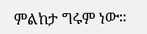ምልከታ ግሩም ነው።